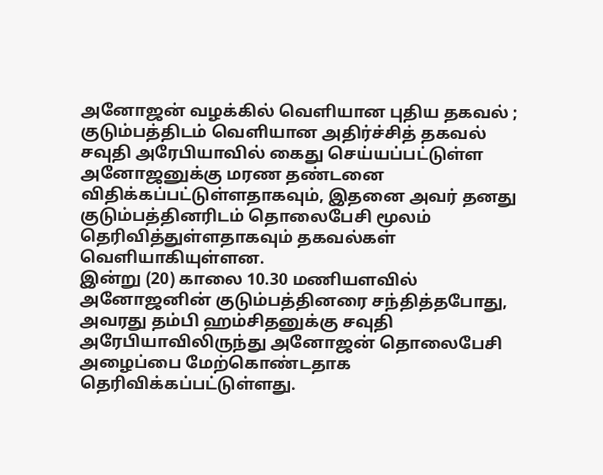அனோஜன் வழக்கில் வெளியான புதிய தகவல் ; குடும்பத்திடம் வெளியான அதிர்ச்சித் தகவல்
சவுதி அரேபியாவில் கைது செய்யப்பட்டுள்ள அனோஜனுக்கு மரண தண்டனை விதிக்கப்பட்டுள்ளதாகவும், இதனை அவர் தனது குடும்பத்தினரிடம் தொலைபேசி மூலம் தெரிவித்துள்ளதாகவும் தகவல்கள் வெளியாகியுள்ளன.
இன்று (20) காலை 10.30 மணியளவில் அனோஜனின் குடும்பத்தினரை சந்தித்தபோது, அவரது தம்பி ஹம்சிதனுக்கு சவுதி அரேபியாவிலிருந்து அனோஜன் தொலைபேசி அழைப்பை மேற்கொண்டதாக தெரிவிக்கப்பட்டுள்ளது.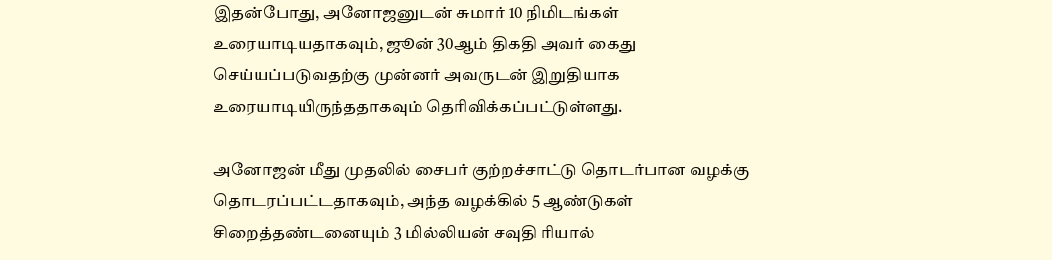இதன்போது, அனோஜனுடன் சுமார் 10 நிமிடங்கள் உரையாடியதாகவும், ஜூன் 30ஆம் திகதி அவர் கைது செய்யப்படுவதற்கு முன்னர் அவருடன் இறுதியாக உரையாடியிருந்ததாகவும் தெரிவிக்கப்பட்டுள்ளது.

அனோஜன் மீது முதலில் சைபர் குற்றச்சாட்டு தொடர்பான வழக்கு தொடரப்பட்டதாகவும், அந்த வழக்கில் 5 ஆண்டுகள் சிறைத்தண்டனையும் 3 மில்லியன் சவுதி ரியால்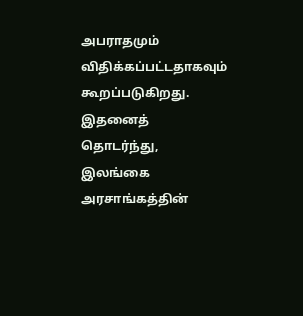அபராதமும் விதிக்கப்பட்டதாகவும் கூறப்படுகிறது.
இதனைத் தொடர்ந்து, இலங்கை அரசாங்கத்தின்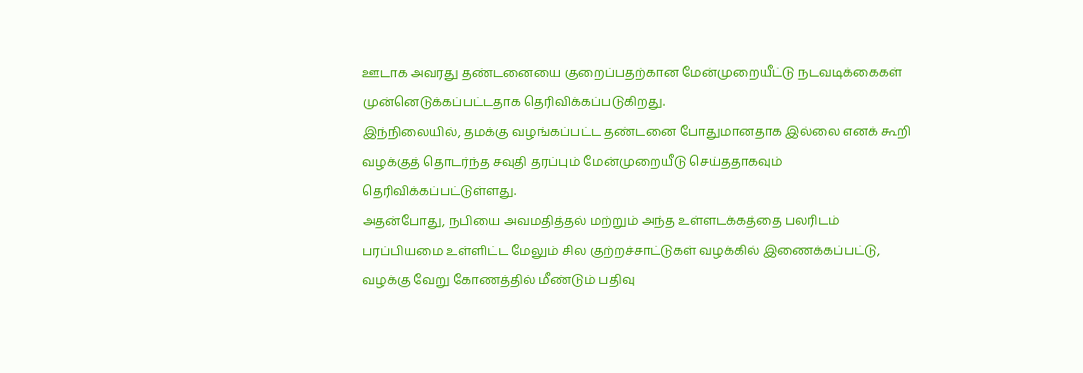ஊடாக அவரது தண்டனையை குறைப்பதற்கான மேன்முறையீட்டு நடவடிக்கைகள் முன்னெடுக்கப்பட்டதாக தெரிவிக்கப்படுகிறது.
இந்நிலையில், தமக்கு வழங்கப்பட்ட தண்டனை போதுமானதாக இல்லை எனக் கூறி வழக்குத் தொடர்ந்த சவுதி தரப்பும் மேன்முறையீடு செய்ததாகவும் தெரிவிக்கப்பட்டுள்ளது.
அதன்போது, நபியை அவமதித்தல் மற்றும் அந்த உள்ளடக்கத்தை பலரிடம் பரப்பியமை உள்ளிட்ட மேலும் சில குற்றச்சாட்டுகள் வழக்கில் இணைக்கப்பட்டு, வழக்கு வேறு கோணத்தில் மீண்டும் பதிவு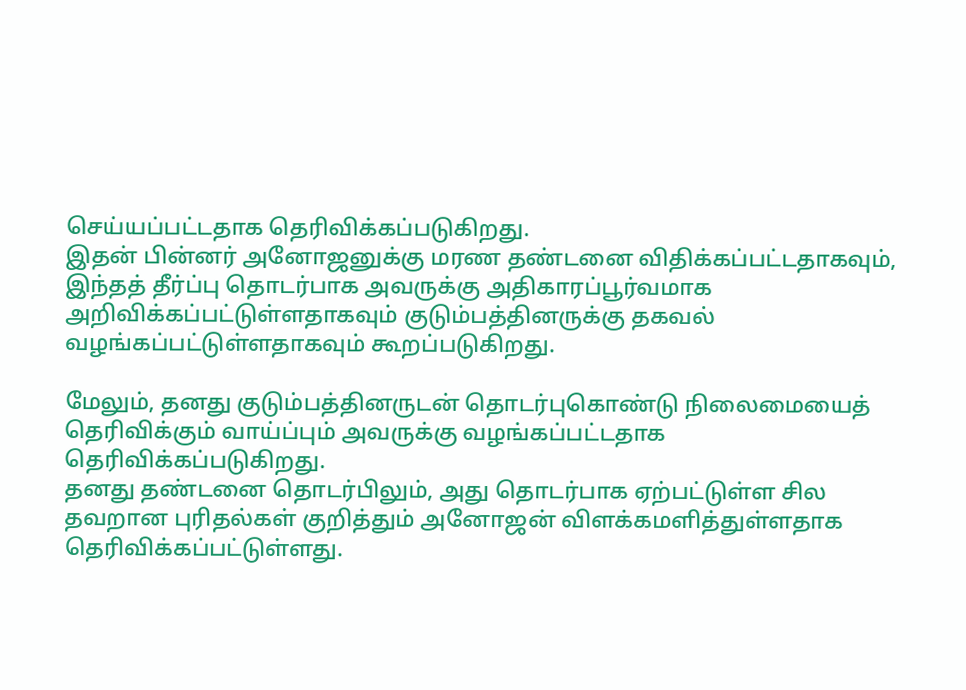செய்யப்பட்டதாக தெரிவிக்கப்படுகிறது.
இதன் பின்னர் அனோஜனுக்கு மரண தண்டனை விதிக்கப்பட்டதாகவும், இந்தத் தீர்ப்பு தொடர்பாக அவருக்கு அதிகாரப்பூர்வமாக அறிவிக்கப்பட்டுள்ளதாகவும் குடும்பத்தினருக்கு தகவல் வழங்கப்பட்டுள்ளதாகவும் கூறப்படுகிறது.

மேலும், தனது குடும்பத்தினருடன் தொடர்புகொண்டு நிலைமையைத் தெரிவிக்கும் வாய்ப்பும் அவருக்கு வழங்கப்பட்டதாக தெரிவிக்கப்படுகிறது.
தனது தண்டனை தொடர்பிலும், அது தொடர்பாக ஏற்பட்டுள்ள சில தவறான புரிதல்கள் குறித்தும் அனோஜன் விளக்கமளித்துள்ளதாக தெரிவிக்கப்பட்டுள்ளது.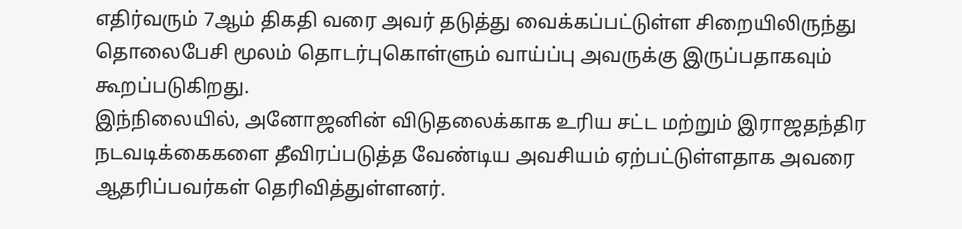எதிர்வரும் 7ஆம் திகதி வரை அவர் தடுத்து வைக்கப்பட்டுள்ள சிறையிலிருந்து தொலைபேசி மூலம் தொடர்புகொள்ளும் வாய்ப்பு அவருக்கு இருப்பதாகவும் கூறப்படுகிறது.
இந்நிலையில், அனோஜனின் விடுதலைக்காக உரிய சட்ட மற்றும் இராஜதந்திர நடவடிக்கைகளை தீவிரப்படுத்த வேண்டிய அவசியம் ஏற்பட்டுள்ளதாக அவரை ஆதரிப்பவர்கள் தெரிவித்துள்ளனர்.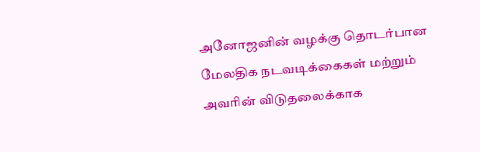அனோஜனின் வழக்கு தொடர்பான மேலதிக நடவடிக்கைகள் மற்றும் அவரின் விடுதலைக்காக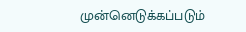முன்னெடுக்கப்படும்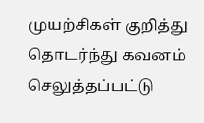முயற்சிகள் குறித்து தொடர்ந்து கவனம் செலுத்தப்பட்டு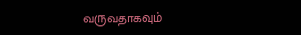வருவதாகவும்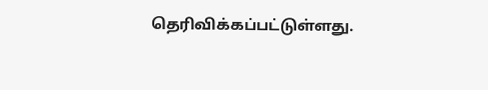தெரிவிக்கப்பட்டுள்ளது.